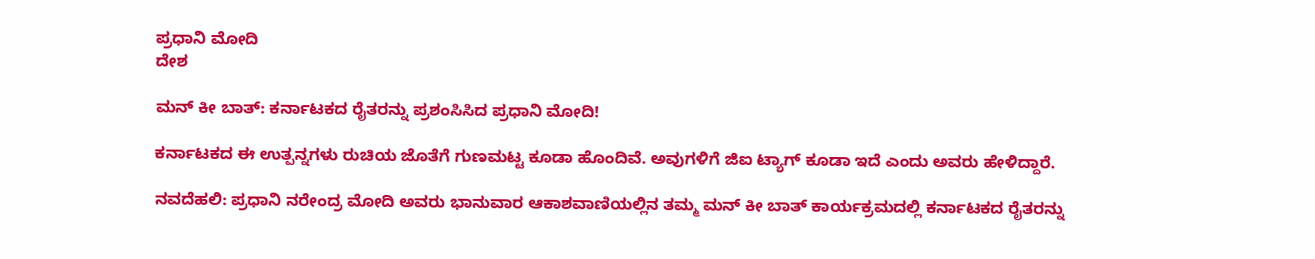ಪ್ರಧಾನಿ ಮೋದಿ
ದೇಶ

ಮನ್ ಕೀ ಬಾತ್: ಕರ್ನಾಟಕದ ರೈತರನ್ನು ಪ್ರಶಂಸಿಸಿದ ಪ್ರಧಾನಿ ಮೋದಿ!

ಕರ್ನಾಟಕದ ಈ ಉತ್ಪನ್ನಗಳು ರುಚಿಯ ಜೊತೆಗೆ ಗುಣಮಟ್ಟ ಕೂಡಾ ಹೊಂದಿವೆ. ಅವುಗಳಿಗೆ ಜಿಐ ಟ್ಯಾಗ್ ಕೂಡಾ ಇದೆ ಎಂದು ಅವರು ಹೇಳಿದ್ದಾರೆ.

ನವದೆಹಲಿ: ಪ್ರಧಾನಿ ನರೇಂದ್ರ ಮೋದಿ ಅವರು ಭಾನುವಾರ ಆಕಾಶವಾಣಿಯಲ್ಲಿನ ತಮ್ಮ ಮನ್ ಕೀ ಬಾತ್ ಕಾರ್ಯಕ್ರಮದಲ್ಲಿ ಕರ್ನಾಟಕದ ರೈತರನ್ನು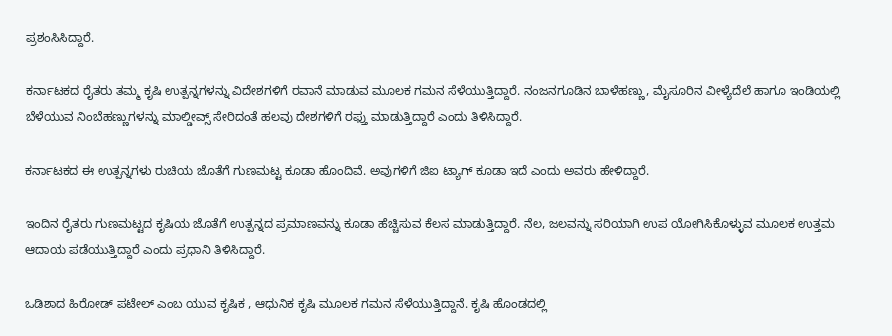ಪ್ರಶಂಸಿಸಿದ್ದಾರೆ.

ಕರ್ನಾಟಕದ ರೈತರು ತಮ್ಮ ಕೃಷಿ ಉತ್ಪನ್ನಗಳನ್ನು ವಿದೇಶಗಳಿಗೆ ರವಾನೆ ಮಾಡುವ ಮೂಲಕ ಗಮನ ಸೆಳೆಯುತ್ತಿದ್ದಾರೆ. ನಂಜನಗೂಡಿನ ಬಾಳೆಹಣ್ಣು, ಮೈಸೂರಿನ ವೀಳ್ಯೆದೆಲೆ ಹಾಗೂ ಇಂಡಿಯಲ್ಲಿ ಬೆಳೆಯುವ ನಿಂಬೆಹಣ್ಣುಗಳನ್ನು ಮಾಲ್ಡೀವ್ಸ್ ಸೇರಿದಂತೆ ಹಲವು ದೇಶಗಳಿಗೆ ರಫ್ತು ಮಾಡುತ್ತಿದ್ದಾರೆ ಎಂದು ತಿಳಿಸಿದ್ದಾರೆ.

ಕರ್ನಾಟಕದ ಈ ಉತ್ಪನ್ನಗಳು ರುಚಿಯ ಜೊತೆಗೆ ಗುಣಮಟ್ಟ ಕೂಡಾ ಹೊಂದಿವೆ. ಅವುಗಳಿಗೆ ಜಿಐ ಟ್ಯಾಗ್ ಕೂಡಾ ಇದೆ ಎಂದು ಅವರು ಹೇಳಿದ್ದಾರೆ.

ಇಂದಿನ ರೈತರು ಗುಣಮಟ್ಟದ ಕೃಷಿಯ ಜೊತೆಗೆ ಉತ್ಪನ್ನದ ಪ್ರಮಾಣವನ್ನು ಕೂಡಾ ಹೆಚ್ಚಿಸುವ ಕೆಲಸ ಮಾಡುತ್ತಿದ್ದಾರೆ. ನೆಲ, ಜಲವನ್ನು ಸರಿಯಾಗಿ ಉಪ ಯೋಗಿಸಿಕೊಳ್ಳುವ ಮೂಲಕ ಉತ್ತಮ ಆದಾಯ ಪಡೆಯುತ್ತಿದ್ದಾರೆ ಎಂದು ಪ್ರಧಾನಿ ತಿಳಿಸಿದ್ದಾರೆ.

ಒಡಿಶಾದ ಹಿರೋಡ್ ಪಟೇಲ್ ಎಂಬ ಯುವ ಕೃಷಿಕ , ಆಧುನಿಕ ಕೃಷಿ ಮೂಲಕ ಗಮನ ಸೆಳೆಯುತ್ತಿದ್ದಾನೆ. ಕೃಷಿ ಹೊಂಡದಲ್ಲಿ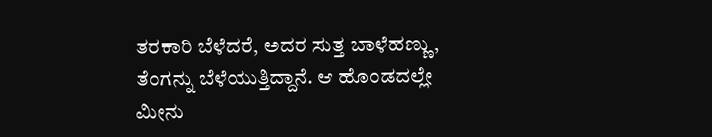ತರಕಾರಿ ಬೆಳೆದರೆ, ಅದರ ಸುತ್ತ ಬಾಳೆಹಣ್ಣು, ತೆಂಗನ್ನು ಬೆಳೆಯುತ್ತಿದ್ದಾನೆ. ಆ ಹೊಂಡದಲ್ಲೇ ಮೀನು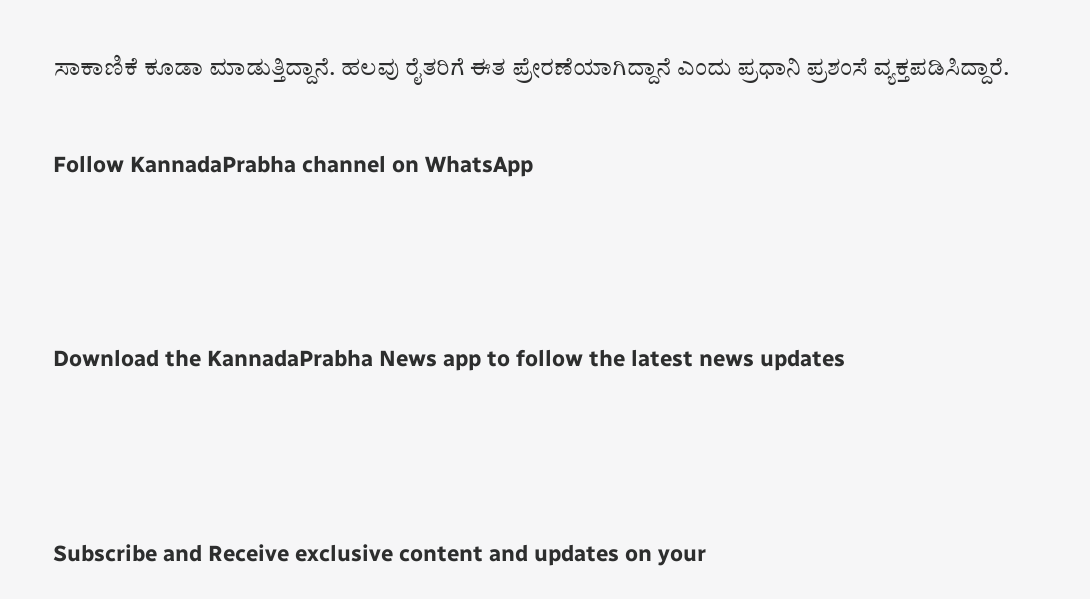ಸಾಕಾಣಿಕೆ ಕೂಡಾ ಮಾಡುತ್ತಿದ್ದಾನೆ. ಹಲವು ರೈತರಿಗೆ ಈತ ಪ್ರೇರಣೆಯಾಗಿದ್ದಾನೆ ಎಂದು ಪ್ರಧಾನಿ ಪ್ರಶಂಸೆ ವ್ಯಕ್ತಪಡಿಸಿದ್ದಾರೆ.

Follow KannadaPrabha channel on WhatsApp



Download the KannadaPrabha News app to follow the latest news updates



Subscribe and Receive exclusive content and updates on your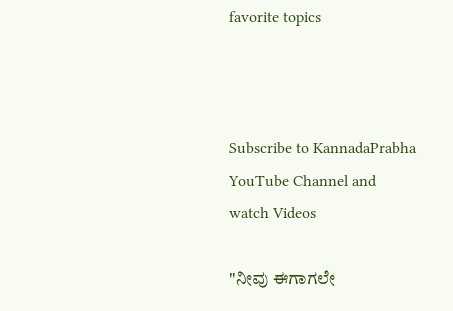favorite topics



Subscribe to KannadaPrabha YouTube Channel and watch Videos

"ನೀವು ಈಗಾಗಲೇ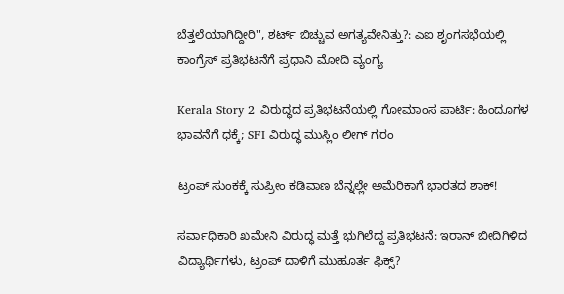ಬೆತ್ತಲೆಯಾಗಿದ್ದೀರಿ", ಶರ್ಟ್ ಬಿಚ್ಚುವ ಅಗತ್ಯವೇನಿತ್ತು?: ಎಐ ಶೃಂಗಸಭೆಯಲ್ಲಿ ಕಾಂಗ್ರೆಸ್‌ ಪ್ರತಿಭಟನೆಗೆ ಪ್ರಧಾನಿ ಮೋದಿ ವ್ಯಂಗ್ಯ

Kerala Story 2 ವಿರುದ್ಧದ ಪ್ರತಿಭಟನೆಯಲ್ಲಿ ಗೋಮಾಂಸ ಪಾರ್ಟಿ: ಹಿಂದೂಗಳ ಭಾವನೆಗೆ ಧಕ್ಕೆ; SFI ವಿರುದ್ಧ ಮುಸ್ಲಿಂ ಲೀಗ್ ಗರಂ

ಟ್ರಂಪ್ ಸುಂಕಕ್ಕೆ ಸುಪ್ರೀಂ ಕಡಿವಾಣ ಬೆನ್ನಲ್ಲೇ ಅಮೆರಿಕಾಗೆ ಭಾರತದ ಶಾಕ್!

ಸರ್ವಾಧಿಕಾರಿ ಖಮೇನಿ ವಿರುದ್ಧ ಮತ್ತೆ ಭುಗಿಲೆದ್ದ ಪ್ರತಿಭಟನೆ: ಇರಾನ್ ಬೀದಿಗಿಳಿದ ವಿದ್ಯಾರ್ಥಿಗಳು, ಟ್ರಂಪ್ ದಾಳಿಗೆ ಮುಹೂರ್ತ ಫಿಕ್ಸ್?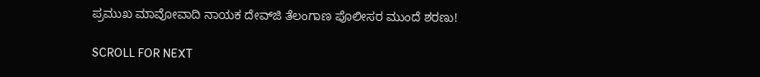ಪ್ರಮುಖ ಮಾವೋವಾದಿ ನಾಯಕ ದೇವ್‌ಜಿ ತೆಲಂಗಾಣ ಪೊಲೀಸರ ಮುಂದೆ ಶರಣು!

SCROLL FOR NEXT